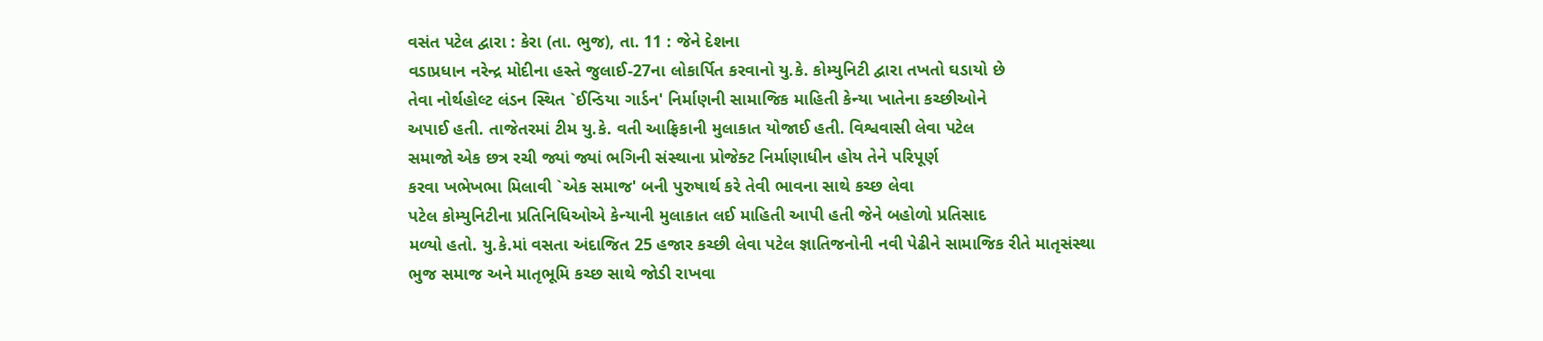વસંત પટેલ દ્વારા : કેરા (તા. ભુજ), તા. 11 : જેને દેશના
વડાપ્રધાન નરેન્દ્ર મોદીના હસ્તે જુલાઈ-27ના લોકાર્પિત કરવાનો યુ.કે. કોમ્યુનિટી દ્વારા તખતો ઘડાયો છે
તેવા નોર્થહોલ્ટ લંડન સ્થિત `ઈન્ડિયા ગાર્ડન' નિર્માણની સામાજિક માહિતી કેન્યા ખાતેના કચ્છીઓને
અપાઈ હતી. તાજેતરમાં ટીમ યુ.કે. વતી આફ્રિકાની મુલાકાત યોજાઈ હતી. વિશ્વવાસી લેવા પટેલ
સમાજો એક છત્ર રચી જ્યાં જ્યાં ભગિની સંસ્થાના પ્રોજેક્ટ નિર્માણાધીન હોય તેને પરિપૂર્ણ
કરવા ખભેખભા મિલાવી `એક સમાજ' બની પુરુષાર્થ કરે તેવી ભાવના સાથે કચ્છ લેવા
પટેલ કોમ્યુનિટીના પ્રતિનિધિઓએ કેન્યાની મુલાકાત લઈ માહિતી આપી હતી જેને બહોળો પ્રતિસાદ
મળ્યો હતો. યુ.કે.માં વસતા અંદાજિત 25 હજાર કચ્છી લેવા પટેલ જ્ઞાતિજનોની નવી પેઢીને સામાજિક રીતે માતૃસંસ્થા
ભુજ સમાજ અને માતૃભૂમિ કચ્છ સાથે જોડી રાખવા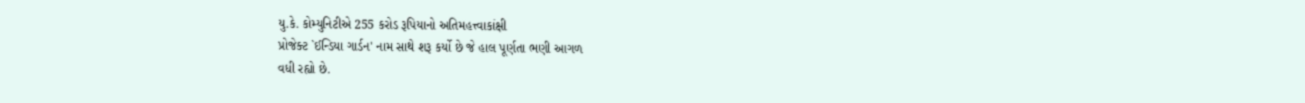યુ.કે. કોમ્યુનિટીએ 255 કરોડ રૂપિયાનો અતિમહત્ત્વાકાંક્ષી
પ્રોજેક્ટ `ઈન્ડિયા ગાર્ડન' નામ સાથે શરૂ કર્યો છે જે હાલ પૂર્ણતા ભણી આગળ
વધી રહ્યો છે.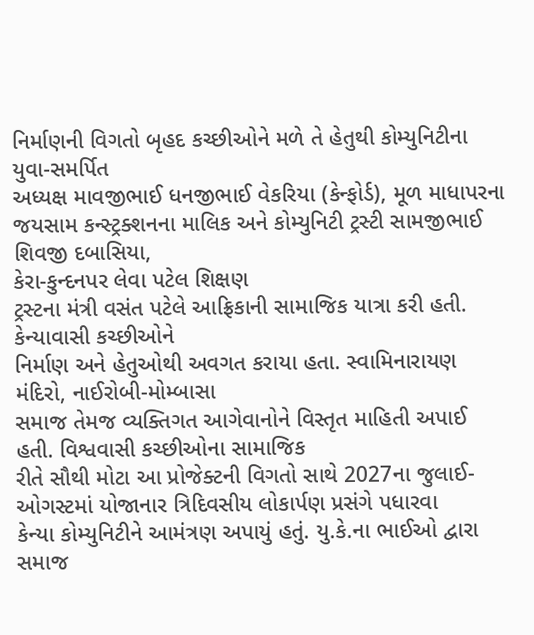નિર્માણની વિગતો બૃહદ કચ્છીઓને મળે તે હેતુથી કોમ્યુનિટીના યુવા-સમર્પિત
અધ્યક્ષ માવજીભાઈ ધનજીભાઈ વેકરિયા (કેન્ફોર્ડ), મૂળ માધાપરના
જયસામ કન્સ્ટ્રક્શનના માલિક અને કોમ્યુનિટી ટ્રસ્ટી સામજીભાઈ શિવજી દબાસિયા,
કેરા-કુન્દનપર લેવા પટેલ શિક્ષણ
ટ્રસ્ટના મંત્રી વસંત પટેલે આફ્રિકાની સામાજિક યાત્રા કરી હતી. કેન્યાવાસી કચ્છીઓને
નિર્માણ અને હેતુઓથી અવગત કરાયા હતા. સ્વામિનારાયણ મંદિરો, નાઈરોબી-મોમ્બાસા
સમાજ તેમજ વ્યક્તિગત આગેવાનોને વિસ્તૃત માહિતી અપાઈ હતી. વિશ્વવાસી કચ્છીઓના સામાજિક
રીતે સૌથી મોટા આ પ્રોજેક્ટની વિગતો સાથે 2027ના જુલાઈ-ઓગસ્ટમાં યોજાનાર ત્રિદિવસીય લોકાર્પણ પ્રસંગે પધારવા
કેન્યા કોમ્યુનિટીને આમંત્રણ અપાયું હતું. યુ.કે.ના ભાઈઓ દ્વારા સમાજ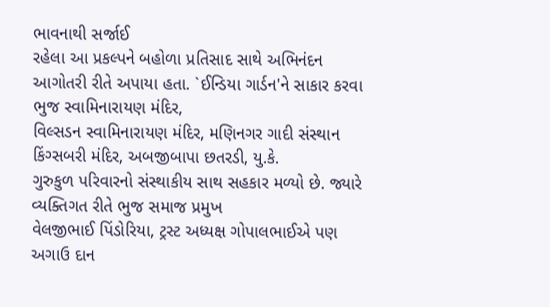ભાવનાથી સર્જાઈ
રહેલા આ પ્રકલ્પને બહોળા પ્રતિસાદ સાથે અભિનંદન આગોતરી રીતે અપાયા હતા. `ઈન્ડિયા ગાર્ડન'ને સાકાર કરવા ભુજ સ્વામિનારાયણ મંદિર,
વિલ્સડન સ્વામિનારાયણ મંદિર, મણિનગર ગાદી સંસ્થાન
કિંગ્સબરી મંદિર, અબજીબાપા છતરડી, યુ.કે.
ગુરુકુળ પરિવારનો સંસ્થાકીય સાથ સહકાર મળ્યો છે. જ્યારે વ્યક્તિગત રીતે ભુજ સમાજ પ્રમુખ
વેલજીભાઈ પિંડોરિયા, ટ્રસ્ટ અધ્યક્ષ ગોપાલભાઈએ પણ અગાઉ દાન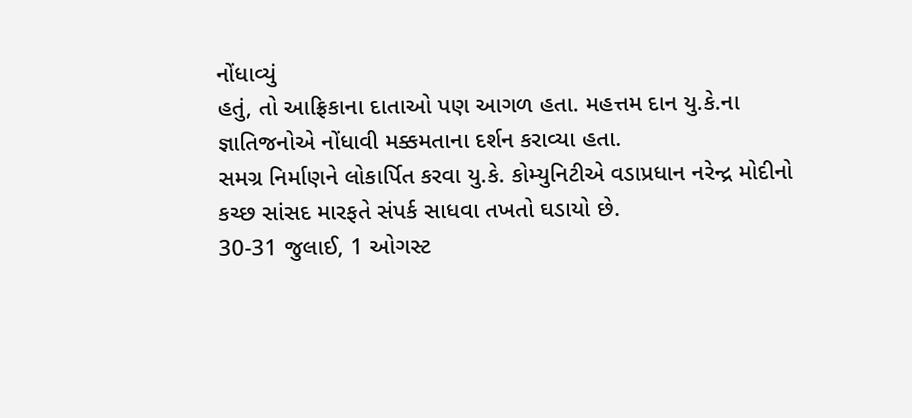નોંધાવ્યું
હતું, તો આફ્રિકાના દાતાઓ પણ આગળ હતા. મહત્તમ દાન યુ.કે.ના
જ્ઞાતિજનોએ નોંધાવી મક્કમતાના દર્શન કરાવ્યા હતા.
સમગ્ર નિર્માણને લોકાર્પિત કરવા યુ.કે. કોમ્યુનિટીએ વડાપ્રધાન નરેન્દ્ર મોદીનો
કચ્છ સાંસદ મારફતે સંપર્ક સાધવા તખતો ઘડાયો છે.
30-31 જુલાઈ, 1 ઓગસ્ટ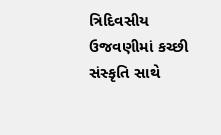ત્રિદિવસીય
ઉજવણીમાં કચ્છી સંસ્કૃતિ સાથે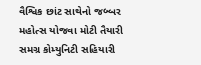વૈશ્વિક છાંટ સાથેનો જબ્બર મહોત્સ યોજવા મોટી તૈયારી
સમગ્ર કોમ્યુનિટી સહિયારી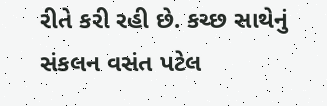રીતે કરી રહી છે. કચ્છ સાથેનું સંકલન વસંત પટેલ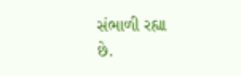સંભાળી રહ્યા
છે.